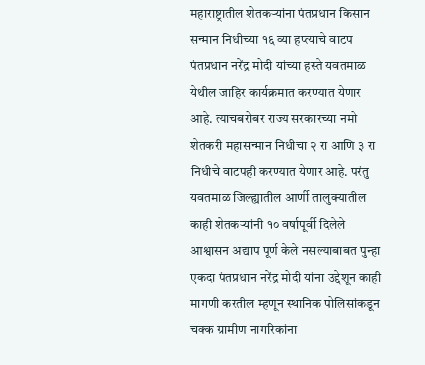महाराष्ट्रातील शेतकऱ्यांना पंतप्रधान किसान सन्मान निधीच्या १६ व्या हप्त्याचे वाटप पंतप्रधान नरेंद्र मोदी यांच्या हस्ते यवतमाळ येथील जाहिर कार्यक्रमात करण्यात येणार आहे. त्याचबरोबर राज्य सरकारच्या नमो शेतकरी महासन्मान निधीचा २ रा आणि ३ रा निधीचे वाटपही करण्यात येणार आहे. परंतु यवतमाळ जिल्ह्यातील आर्णी तालुक्यातील काही शेतकऱ्यांनी १० वर्षापूर्वी दिलेले आश्वासन अद्याप पूर्ण केले नसल्याबाबत पुन्हा एकदा पंतप्रधान नरेंद्र मोदी यांना उद्देशून काही मागणी करतील म्हणून स्थानिक पोलिसांकडून चक्क ग्रामीण नागरिकांना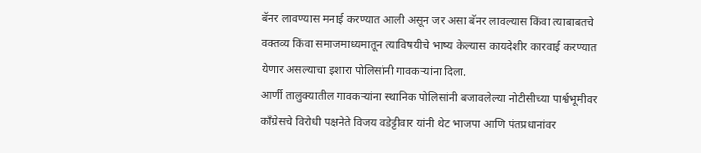बॅनर लावण्यास मनाई करण्यात आली असून जर असा बॅनर लावल्यास किंवा त्याबाबतचे वक्तव्य किंवा समाजमाध्यमातून त्याविषयीचे भाष्य केल्यास कायदेशीर कारवाई करण्यात येणार असल्याचा इशारा पोलिसांनी गावकऱ्यांना दिला.
आर्णी तालुक्यातील गावकऱ्यांना स्थानिक पोलिसांनी बजावलेल्या नोटीसीच्या पार्श्वभूमीवर काँग्रेसचे विरोधी पक्षनेते विजय वडेट्टीवार यांनी थेट भाजपा आणि पंतप्रधानांवर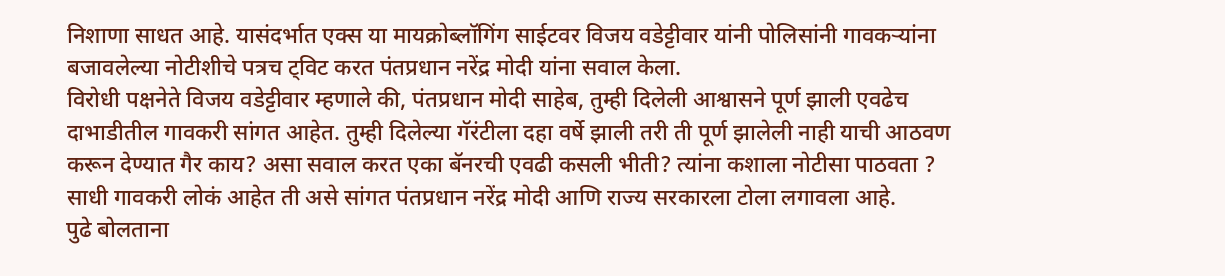निशाणा साधत आहे. यासंदर्भात एक्स या मायक्रोब्लॉगिंग साईटवर विजय वडेट्टीवार यांनी पोलिसांनी गावकऱ्यांना बजावलेल्या नोटीशीचे पत्रच ट्विट करत पंतप्रधान नरेंद्र मोदी यांना सवाल केला.
विरोधी पक्षनेते विजय वडेट्टीवार म्हणाले की, पंतप्रधान मोदी साहेब, तुम्ही दिलेली आश्वासने पूर्ण झाली एवढेच दाभाडीतील गावकरी सांगत आहेत. तुम्ही दिलेल्या गॅरंटीला दहा वर्षे झाली तरी ती पूर्ण झालेली नाही याची आठवण करून देण्यात गैर काय? असा सवाल करत एका बॅनरची एवढी कसली भीती? त्यांना कशाला नोटीसा पाठवता ? साधी गावकरी लोकं आहेत ती असे सांगत पंतप्रधान नरेंद्र मोदी आणि राज्य सरकारला टोला लगावला आहे.
पुढे बोलताना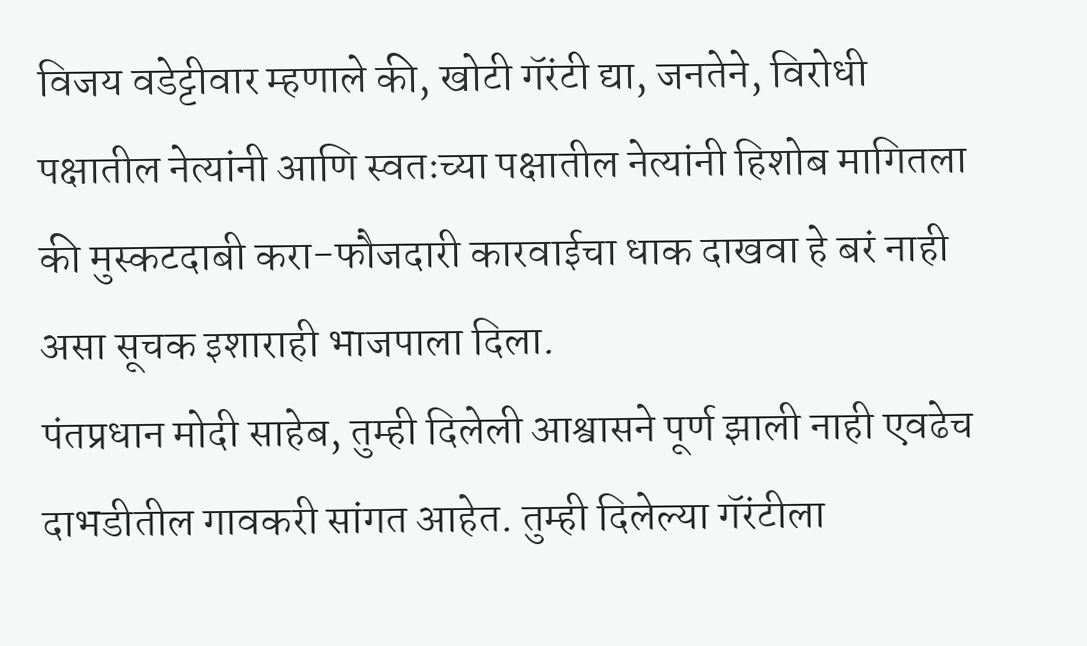विजय वडेट्टीवार म्हणाले की, खोटी गॅरंटी द्या, जनतेने, विरोधी पक्षातील नेत्यांनी आणि स्वतःच्या पक्षातील नेत्यांनी हिशोब मागितला की मुस्कटदाबी करा-फौजदारी कारवाईचा धाक दाखवा हे बरं नाही असा सूचक इशाराही भाजपाला दिला.
पंतप्रधान मोदी साहेब, तुम्ही दिलेली आश्वासने पूर्ण झाली नाही एवढेच दाभडीतील गावकरी सांगत आहेत. तुम्ही दिलेल्या गॅरंटीला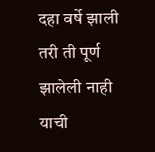दहा वर्षे झाली तरी ती पूर्ण झालेली नाही याची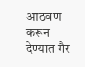आठवण करून देण्यात गैर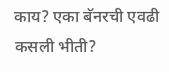काय? एका बॅनरची एवढी कसली भीती?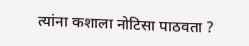त्यांना कशाला नोटिसा पाठवता ?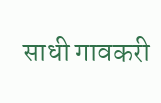साधी गावकरी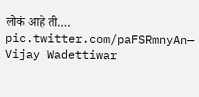लोकं आहे ती.… pic.twitter.com/paFSRmnyAn— Vijay Wadettiwar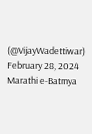(@VijayWadettiwar) February 28, 2024
Marathi e-Batmya